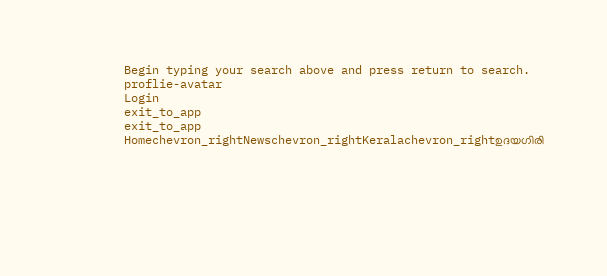Begin typing your search above and press return to search.
proflie-avatar
Login
exit_to_app
exit_to_app
Homechevron_rightNewschevron_rightKeralachevron_rightഉദയഗിരി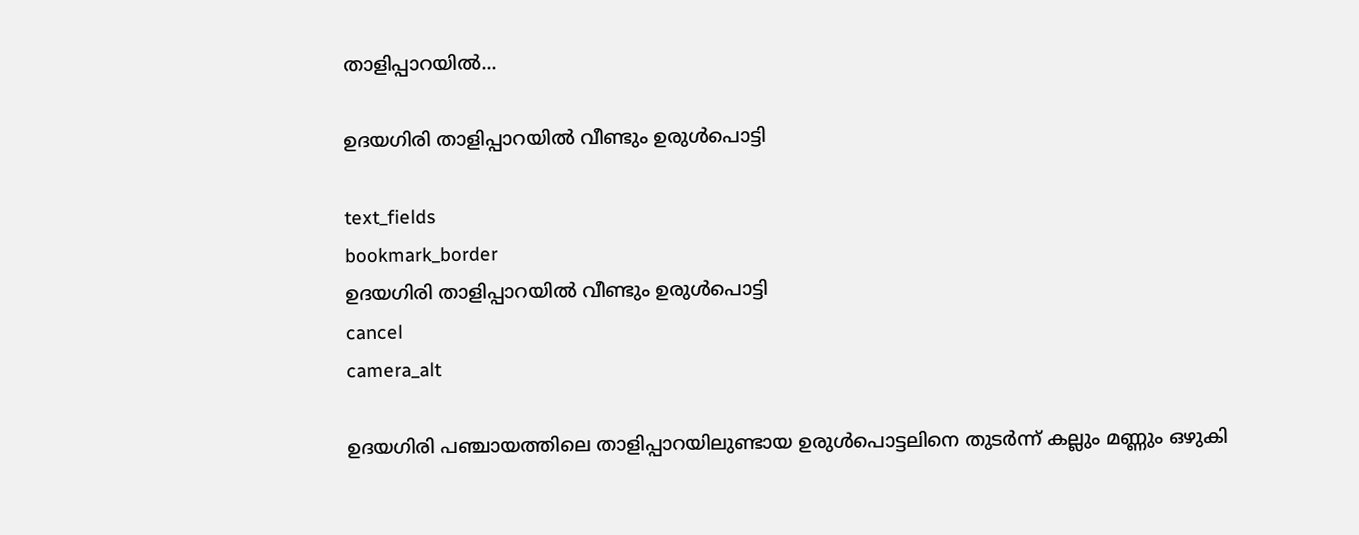താളിപ്പാറയില്‍...

ഉദയഗിരി താളിപ്പാറയില്‍ വീണ്ടും ഉരുള്‍പൊട്ടി

text_fields
bookmark_border
ഉദയഗിരി താളിപ്പാറയില്‍ വീണ്ടും ഉരുള്‍പൊട്ടി
cancel
camera_alt

ഉദയഗിരി പഞ്ചായത്തിലെ താളിപ്പാറയിലുണ്ടായ ഉരുള്‍പൊട്ടലിനെ തുടര്‍ന്ന് കല്ലും മണ്ണും ഒഴുകി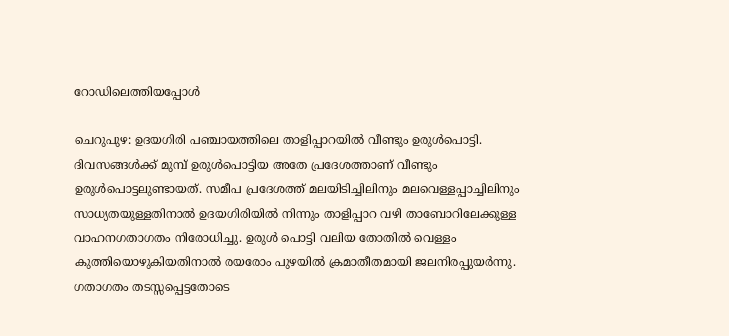റോഡിലെത്തിയപ്പോൾ

ചെറുപുഴ: ഉദയഗിരി പഞ്ചായത്തിലെ താളിപ്പാറയില്‍ വീണ്ടും ഉരുള്‍പൊട്ടി. ദിവസങ്ങള്‍ക്ക് മുമ്പ് ഉരുള്‍പൊട്ടിയ അതേ പ്രദേശത്താണ് വീണ്ടും ഉരുള്‍പൊട്ടലുണ്ടായത്. സമീപ പ്രദേശത്ത് മലയിടിച്ചിലിനും മലവെള്ളപ്പാച്ചിലിനും സാധ്യതയുള്ളതിനാല്‍ ഉദയഗിരിയില്‍ നിന്നും താളിപ്പാറ വഴി താബോറിലേക്കുള്ള വാഹനഗതാഗതം നിരോധിച്ചു. ഉരുള്‍ പൊട്ടി വലിയ തോതില്‍ വെള്ളം കുത്തിയൊഴുകിയതിനാല്‍ രയരോം പുഴയില്‍ ക്രമാതീതമായി ജലനിരപ്പുയര്‍ന്നു. ഗതാഗതം തടസ്സപ്പെട്ടതോടെ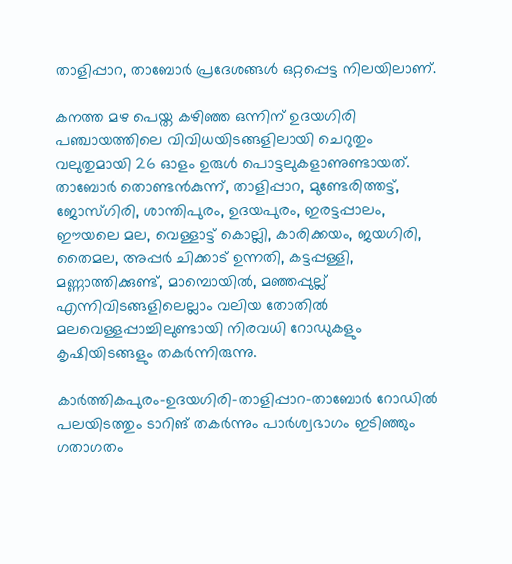താളിപ്പാറ, താബോര്‍ പ്രദേശങ്ങള്‍ ഒറ്റപ്പെട്ട നിലയിലാണ്.

കനത്ത മഴ പെയ്ത കഴിഞ്ഞ ഒന്നിന് ഉദയഗിരി പഞ്ചായത്തിലെ വിവിധയിടങ്ങളിലായി ചെറുതും വലുതുമായി 26 ഓളം ഉരുള്‍ പൊട്ടലുകളാണുണ്ടായത്. താബോര്‍ തൊണ്ടന്‍കുന്ന്, താളിപ്പാറ, മുണ്ടേരിത്തട്ട്, ജോസ്ഗിരി, ശാന്തിപുരം, ഉദയപുരം, ഇരട്ടപ്പാലം, ഈയലെ മല, വെള്ളാട്ട് കൊല്ലി, കാരിക്കയം, ജയഗിരി, തൈമല, അപ്പര്‍ ചിക്കാട് ഉന്നതി, കട്ടപ്പള്ളി, മണ്ണാത്തിക്കുണ്ട്, മാമ്പൊയില്‍, മഞ്ഞപ്പുല്ല് എന്നിവിടങ്ങളിലെല്ലാം വലിയ തോതില്‍ മലവെള്ളപ്പാച്ചിലുണ്ടായി നിരവധി റോഡുകളും കൃഷിയിടങ്ങളും തകര്‍ന്നിരുന്നു.

കാര്‍ത്തികപുരം-ഉദയഗിരി-താളിപ്പാറ-താബോര്‍ റോഡില്‍ പലയിടത്തും ടാറിങ് തകര്‍ന്നും പാര്‍ശ്വഭാഗം ഇടിഞ്ഞും ഗതാഗതം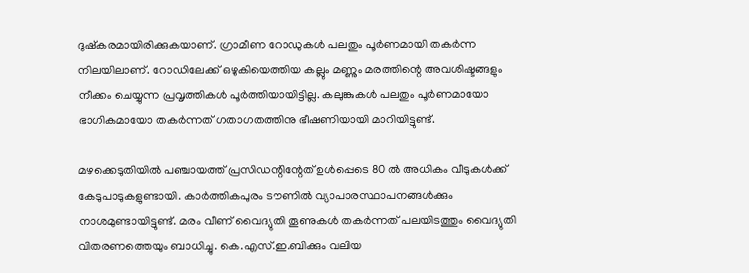ദുഷ്‌കരമായിരിക്കുകയാണ്. ഗ്രാമീണ റോഡുകള്‍ പലതും പൂര്‍ണമായി തകര്‍ന്ന നിലയിലാണ്. റോഡിലേക്ക് ഒഴുകിയെത്തിയ കല്ലും മണ്ണും മരത്തിന്റെ അവശിഷ്ടങ്ങളും നീക്കം ചെയ്യുന്ന പ്രവൃത്തികള്‍ പൂര്‍ത്തിയായിട്ടില്ല. കലുങ്കുകള്‍ പലതും പൂര്‍ണമായോ ഭാഗികമായോ തകര്‍ന്നത് ഗതാഗതത്തിനു ഭീഷണിയായി മാറിയിട്ടുണ്ട്.

മഴക്കെടുതിയില്‍ പഞ്ചായത്ത് പ്രസിഡന്റിന്റേത് ഉള്‍പ്പെടെ 80 ല്‍ അധികം വീടുകള്‍ക്ക് കേടുപാടുകളുണ്ടായി. കാര്‍ത്തികപുരം ടൗണില്‍ വ്യാപാരസ്ഥാപനങ്ങള്‍ക്കും നാശമുണ്ടായിട്ടുണ്ട്. മരം വീണ് വൈദ്യുതി തൂണുകള്‍ തകര്‍ന്നത് പലയിടത്തും വൈദ്യുതി വിതരണത്തെയും ബാധിച്ചു. കെ.എസ്.ഇ.ബിക്കും വലിയ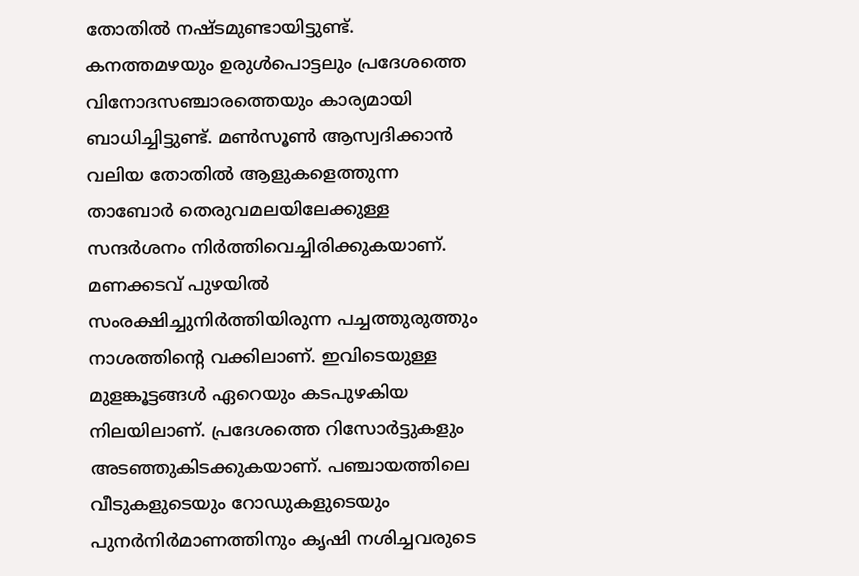തോതില്‍ നഷ്ടമുണ്ടായിട്ടുണ്ട്. കനത്തമഴയും ഉരുള്‍പൊട്ടലും പ്രദേശത്തെ വിനോദസഞ്ചാരത്തെയും കാര്യമായി ബാധിച്ചിട്ടുണ്ട്. മണ്‍സൂണ്‍ ആസ്വദിക്കാന്‍ വലിയ തോതില്‍ ആളുകളെത്തുന്ന താബോര്‍ തെരുവമലയിലേക്കുള്ള സന്ദര്‍ശനം നിര്‍ത്തിവെച്ചിരിക്കുകയാണ്. മണക്കടവ് പുഴയില്‍ സംരക്ഷിച്ചുനിര്‍ത്തിയിരുന്ന പച്ചത്തുരുത്തും നാശത്തിന്റെ വക്കിലാണ്. ഇവിടെയുള്ള മുളങ്കൂട്ടങ്ങള്‍ ഏറെയും കടപുഴകിയ നിലയിലാണ്. പ്രദേശത്തെ റിസോര്‍ട്ടുകളും അടഞ്ഞുകിടക്കുകയാണ്. പഞ്ചായത്തിലെ വീടുകളുടെയും റോഡുകളുടെയും പുനര്‍നിര്‍മാണത്തിനും കൃഷി നശിച്ചവരുടെ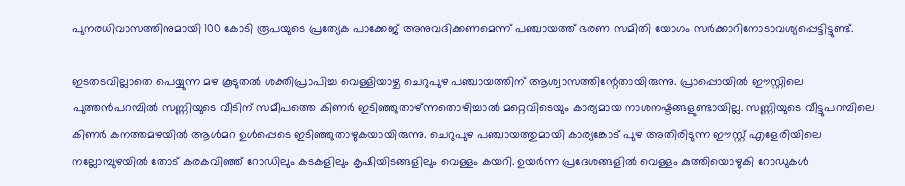പുനരധിവാസത്തിനുമായി 100 കോടി രൂപയുടെ പ്രത്യേക പാക്കേജ് അനുവദിക്കണമെന്ന് പഞ്ചായത്ത് ഭരണ സമിതി യോഗം സര്‍ക്കാറിനോടാവശ്യപ്പെട്ടിട്ടുണ്ട്.

ഇടതടവില്ലാതെ പെയ്യുന്ന മഴ കൂടുതല്‍ ശക്തിപ്രാപിച്ച വെള്ളിയാഴ്ച ചെറുപുഴ പഞ്ചായത്തിന് ആശ്വാസത്തിന്റേതായിരുന്നു. പ്രാപ്പൊയില്‍ ഈസ്റ്റിലെ പുത്തന്‍പറമ്പില്‍ സണ്ണിയുടെ വീടിന് സമീപത്തെ കിണര്‍ ഇടിഞ്ഞുതാഴ്ന്നതൊഴിച്ചാല്‍ മറ്റെവിടെയും കാര്യമായ നാശനഷ്ടങ്ങളുണ്ടായില്ല. സണ്ണിയുടെ വീട്ടുപറമ്പിലെ കിണര്‍ കനത്തമഴയില്‍ ആള്‍മറ ഉള്‍പ്പെടെ ഇടിഞ്ഞുതാഴുകയായിരുന്നു. ചെറുപുഴ പഞ്ചായത്തുമായി കാര്യങ്കോട് പുഴ അതിരിടുന്ന ഈസ്റ്റ് എളേരിയിലെ നല്ലോമ്പുഴയില്‍ തോട് കരകവിഞ്ഞ് റോഡിലും കടകളിലും കൃഷിയിടങ്ങളിലും വെള്ളം കയറി. ഉയര്‍ന്ന പ്രദേശങ്ങളില്‍ വെള്ളം കുത്തിയൊഴുകി റോഡുകള്‍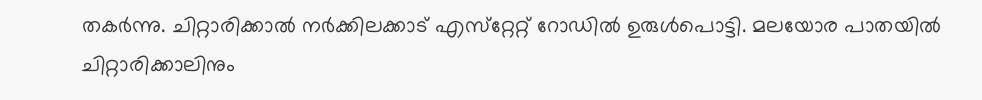തകര്‍ന്നു. ചിറ്റാരിക്കാല്‍ നര്‍ക്കിലക്കാട് എസ്‌റ്റേറ്റ് റോഡില്‍ ഉരുള്‍പൊട്ടി. മലയോര പാതയില്‍ ചിറ്റാരിക്കാലിനും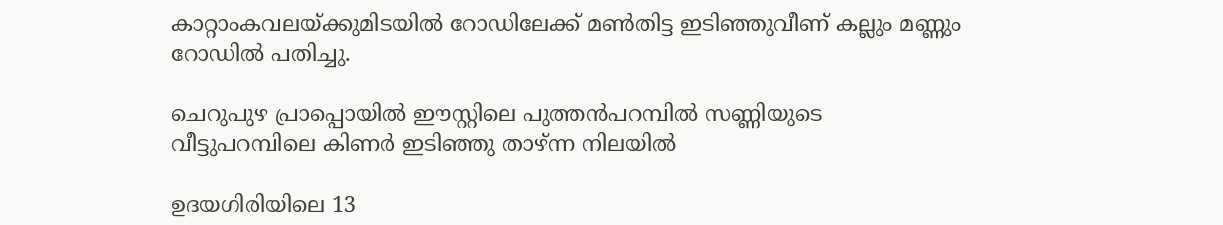കാറ്റാംകവലയ്ക്കുമിടയില്‍ റോഡിലേക്ക് മണ്‍തിട്ട ഇടിഞ്ഞുവീണ് കല്ലും മണ്ണും റോഡില്‍ പതിച്ചു.

ചെറുപുഴ പ്രാപ്പൊയില്‍ ഈസ്റ്റിലെ പുത്തന്‍പറമ്പില്‍ സണ്ണിയുടെ വീട്ടുപറമ്പിലെ കിണര്‍ ഇടിഞ്ഞു താഴ്ന്ന നിലയില്‍

ഉദയഗിരിയിലെ 13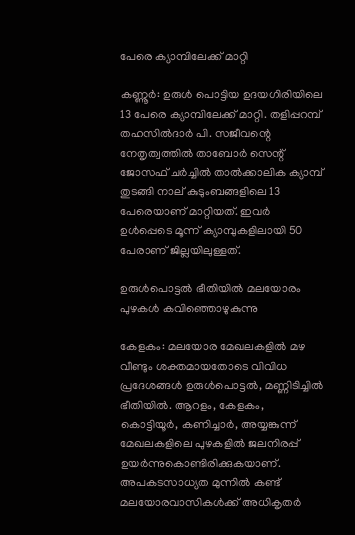പേരെ ക്യാമ്പിലേക്ക് മാറ്റി

കണ്ണൂർ: ഉരുൾ പൊട്ടിയ ഉദയഗിരിയിലെ 13 പേരെ ക്യാമ്പിലേക്ക് മാറ്റി. തളിപ്പറമ്പ് തഹസിൽദാർ പി. സജീവന്റെ നേതൃത്വത്തിൽ താബോർ സെന്റ് ജോസഫ് ചർച്ചിൽ താൽക്കാലിക ക്യാമ്പ് തുടങ്ങി നാല് കുടുംബങ്ങളിലെ 13 പേരെയാണ് മാറ്റിയത്. ഇവർ ഉൾപ്പെടെ മൂന്ന് ക്യാമ്പുകളിലായി 50 പേരാണ് ജില്ലയിലുള്ളത്.

ഉരുൾപൊട്ടൽ ഭീതിയിൽ മലയോരം പുഴകൾ കവിഞ്ഞൊഴുകുന്നു

കേളകം: മലയോര മേഖലകളിൽ മഴ വീണ്ടും ശക്തമായതോടെ വിവിധ പ്രദേശങ്ങൾ ഉരുൾപൊട്ടൽ, മണ്ണിടിച്ചിൽ ഭീതിയിൽ. ആറളം, കേളകം, കൊട്ടിയൂർ, കണിച്ചാർ, അയ്യങ്കുന്ന് മേഖലകളിലെ പുഴകളിൽ ജലനിരപ്പ് ഉയർന്നുകൊണ്ടിരിക്കുകയാണ്. അപകടസാധ്യത മുന്നിൽ കണ്ട് മലയോരവാസികൾക്ക് അധികൃതർ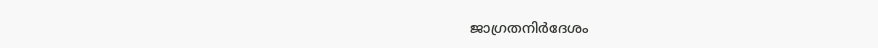ജാഗ്രതനിർദേശം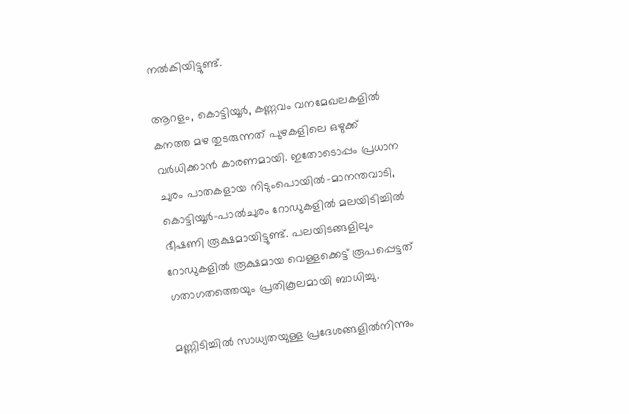നൽകിയിട്ടുണ്ട്.

ആറളം, കൊട്ടിയൂർ, കണ്ണവം വനമേഖലകളിൽ കനത്ത മഴ തുടരുന്നത് പുഴകളിലെ ഒഴുക്ക് വർധിക്കാൻ കാരണമായി. ഇതോടൊപ്പം പ്രധാന ചുരം പാതകളായ നിടുംപൊയിൽ-മാനന്തവാടി, കൊട്ടിയൂർ-പാൽചുരം റോഡുകളിൽ മലയിടിച്ചിൽ ഭീഷണി രൂക്ഷമായിട്ടുണ്ട്. പലയിടങ്ങളിലും റോഡുകളിൽ രൂക്ഷമായ വെള്ളക്കെട്ട് രൂപപ്പെട്ടത് ഗതാഗതത്തെയും പ്രതികൂലമായി ബാധിച്ചു.

മണ്ണിടിച്ചിൽ സാധ്യതയുള്ള പ്രദേശങ്ങളിൽനിന്നും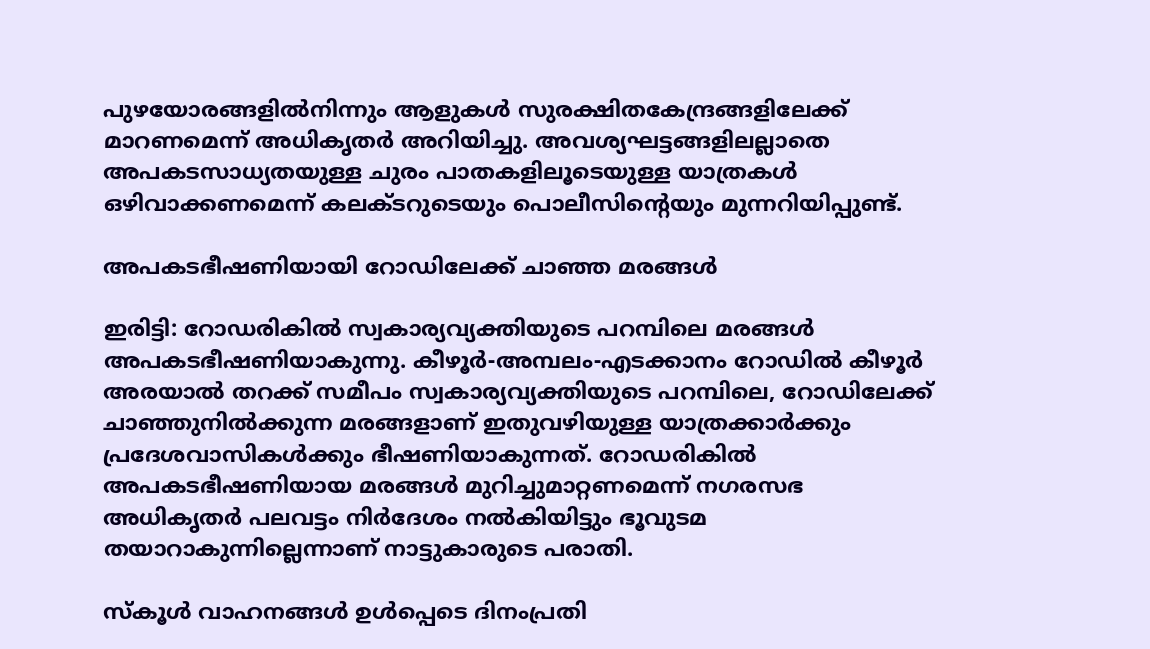പുഴയോരങ്ങളിൽനിന്നും ആളുകൾ സുരക്ഷിതകേന്ദ്രങ്ങളിലേക്ക് മാറണമെന്ന് അധികൃതർ അറിയിച്ചു. അവശ്യഘട്ടങ്ങളിലല്ലാതെ അപകടസാധ്യതയുള്ള ചുരം പാതകളിലൂടെയുള്ള യാത്രകൾ ഒഴിവാക്കണമെന്ന് കലക്ടറുടെയും പൊലീസിന്റെയും മുന്നറിയിപ്പുണ്ട്.

അപകടഭീഷണിയായി റോഡിലേക്ക് ചാഞ്ഞ മരങ്ങൾ

ഇരിട്ടി: റോഡരികില്‍ സ്വകാര്യവ്യക്തിയുടെ പറമ്പിലെ മരങ്ങൾ അപകടഭീഷണിയാകുന്നു. കീഴൂർ-അമ്പലം-എടക്കാനം റോഡിൽ കീഴൂർ അരയാൽ തറക്ക് സമീപം സ്വകാര്യവ്യക്തിയുടെ പറമ്പിലെ, റോഡിലേക്ക് ചാഞ്ഞുനിൽക്കുന്ന മരങ്ങളാണ് ഇതുവഴിയുള്ള യാത്രക്കാര്‍ക്കും പ്രദേശവാസികള്‍ക്കും ഭീഷണിയാകുന്നത്. റോഡരികിൽ അപകടഭീഷണിയായ മരങ്ങൾ മുറിച്ചുമാറ്റണമെന്ന് നഗരസഭ അധികൃതർ പലവട്ടം നിർദേശം നൽകിയിട്ടും ഭൂവുടമ തയാറാകുന്നില്ലെന്നാണ് നാട്ടുകാരുടെ പരാതി.

സ്കൂൾ വാഹനങ്ങൾ ഉൾപ്പെടെ ദിനംപ്രതി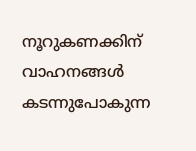നൂറുകണക്കിന് വാഹനങ്ങള്‍ കടന്നുപോകുന്ന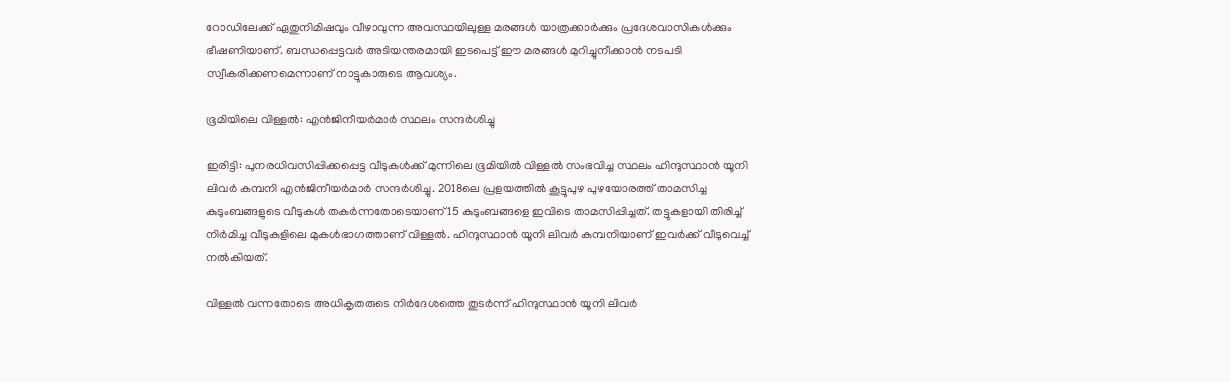റോഡിലേക്ക് ഏതുനിമിഷവും വീഴാവുന്ന അവസ്ഥയിലുള്ള മരങ്ങൾ യാത്രക്കാര്‍ക്കും പ്രദേശവാസികള്‍ക്കും ഭീഷണിയാണ്. ബന്ധപ്പെട്ടവർ അടിയന്തരമായി ഇടപെട്ട് ഈ മരങ്ങൾ മുറിച്ചുനീക്കാൻ നടപടി സ്വീകരിക്കണമെന്നാണ് നാട്ടുകാരുടെ ആവശ്യം.

ഭൂമിയിലെ വിള്ളൽ: എൻജിനീയർമാർ സ്ഥലം സന്ദർശിച്ചു

ഇരിട്ടി: പുനരധിവസിപ്പിക്കപ്പെട്ട വീടുകൾക്ക് മുന്നിലെ ഭൂമിയിൽ വിള്ളൽ സംഭവിച്ച സ്ഥലം ഹിന്ദുസ്ഥാൻ യൂനി ലിവർ കമ്പനി എൻജിനീയർമാർ സന്ദർശിച്ചു. 2018ലെ പ്രളയത്തിൽ കൂട്ടുപുഴ പുഴയോരത്ത് താമസിച്ച കുടുംബങ്ങളുടെ വീടുകൾ തകർന്നതോടെയാണ് 15 കുടുംബങ്ങളെ ഇവിടെ താമസിപ്പിച്ചത്. തട്ടുകളായി തിരിച്ച് നിർമിച്ച വീടുകളിലെ മുകൾഭാഗത്താണ് വിള്ളൽ. ഹിന്ദുസ്ഥാൻ യൂനി ലിവർ കമ്പനിയാണ് ഇവർക്ക് വീടുവെച്ച് നൽകിയത്.

വിള്ളൽ വന്നതോടെ അധികൃതരുടെ നിർദേശത്തെ തുടർന്ന് ഹിന്ദുസ്ഥാൻ യൂനി ലിവർ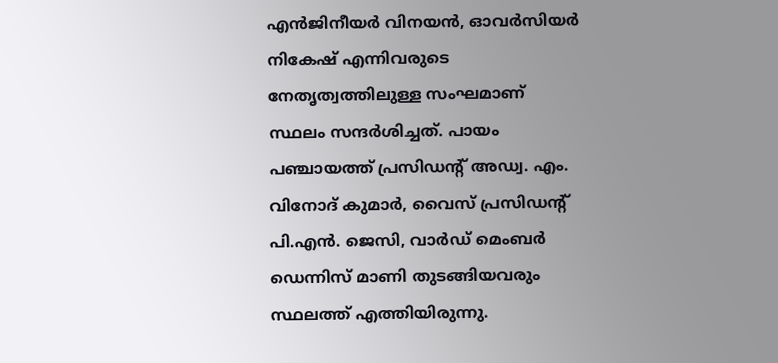എൻജിനീയർ വിനയൻ, ഓവർസിയർ നികേഷ് എന്നിവരുടെ നേതൃത്വത്തിലുള്ള സംഘമാണ് സ്ഥലം സന്ദർശിച്ചത്. പായം പഞ്ചായത്ത് പ്രസിഡന്റ് അഡ്വ. എം. വിനോദ് കുമാർ, വൈസ് പ്രസിഡന്റ് പി.എൻ. ജെസി, വാർഡ് മെംബർ ഡെന്നിസ് മാണി തുടങ്ങിയവരും സ്ഥലത്ത് എത്തിയിരുന്നു.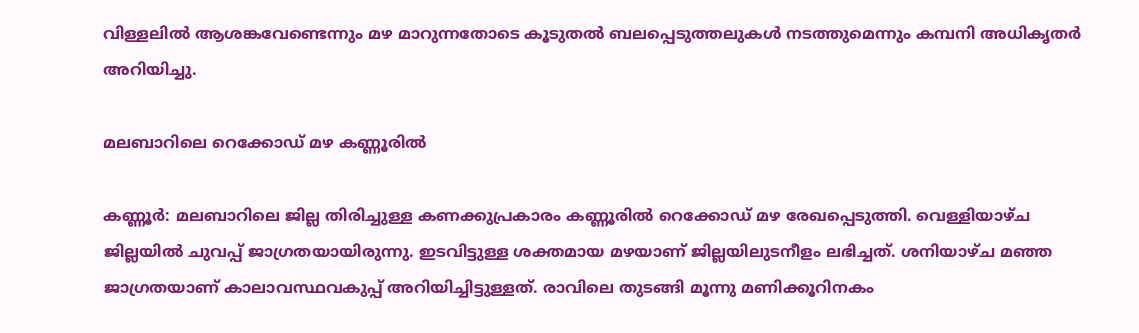വിള്ളലിൽ ആശങ്കവേണ്ടെന്നും മഴ മാറുന്നതോടെ കൂടുതൽ ബലപ്പെടുത്തലുകൾ നടത്തുമെന്നും കമ്പനി അധികൃതർ അറിയിച്ചു.

മലബാറിലെ റെക്കോഡ് മഴ കണ്ണൂരിൽ

കണ്ണൂർ: മലബാറിലെ ജില്ല തിരിച്ചുള്ള കണക്കുപ്രകാരം കണ്ണൂരിൽ റെക്കോഡ് മഴ രേഖപ്പെടുത്തി. വെള്ളിയാഴ്ച ജില്ലയിൽ ചുവപ്പ് ജാഗ്രതയായിരുന്നു. ഇടവിട്ടുള്ള ശക്തമായ മഴയാണ് ജില്ലയിലുടനീളം ലഭിച്ചത്. ശനിയാഴ്ച മഞ്ഞ ജാഗ്രതയാണ് കാലാവസ്ഥവകുപ്പ് അറിയിച്ചിട്ടുള്ളത്. രാവിലെ തുടങ്ങി മൂന്നു മണിക്കൂറിനകം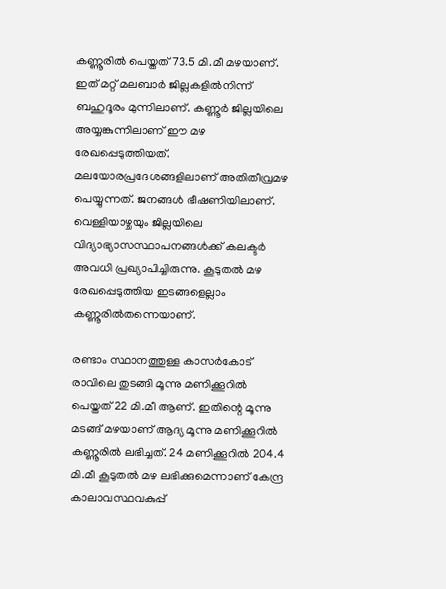കണ്ണൂരിൽ പെയ്തത് 73.5 മി.മീ മഴയാണ്. ഇത് മറ്റ് മലബാർ ജില്ലകളിൽനിന്ന് ബഹുദൂരം മുന്നിലാണ്. കണ്ണൂർ ജില്ലയിലെ അയ്യങ്കുന്നിലാണ് ഈ മഴ രേഖപ്പെടുത്തിയത്. മലയോരപ്രദേശങ്ങളിലാണ് അതിതീവ്രമഴ പെയ്യുന്നത്. ജനങ്ങൾ ഭീഷണിയിലാണ്. വെള്ളിയാഴ്ചയും ജില്ലയിലെ വിദ്യാഭ്യാസസ്ഥാപനങ്ങൾക്ക് കലക്ടർ അവധി പ്രഖ്യാപിച്ചിരുന്നു. കൂടുതൽ മഴ രേഖപ്പെടുത്തിയ ഇടങ്ങളെല്ലാം കണ്ണൂരിൽതന്നെയാണ്.

രണ്ടാം സ്ഥാനത്തുള്ള കാസർകോട് രാവിലെ തുടങ്ങി മൂന്നു മണിക്കൂറിൽ പെയ്തത് 22 മി.മീ ആണ്. ഇതിന്റെ മൂന്നു മടങ്ങ് മഴയാണ് ആദ്യ മൂന്നു മണിക്കൂറിൽ കണ്ണൂരിൽ ലഭിച്ചത്. 24 മണിക്കൂറിൽ 204.4 മി.മീ കൂടുതൽ മഴ ലഭിക്കുമെന്നാണ് കേന്ദ്ര കാലാവസ്ഥവകുപ്പ്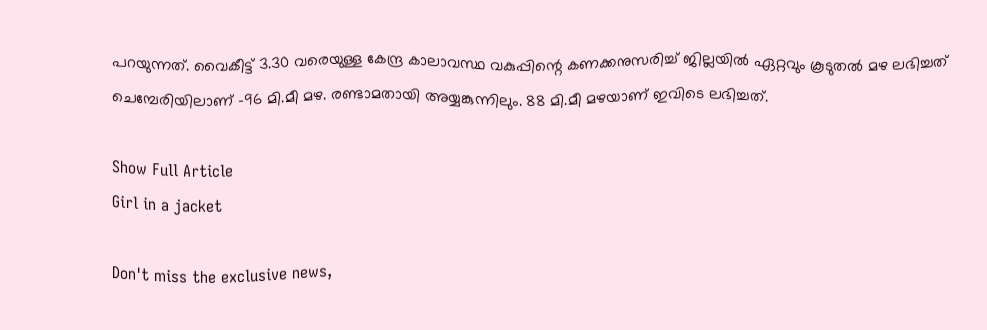പറയുന്നത്. വൈകീട്ട് 3.30 വരെയുള്ള കേന്ദ്ര കാലാവസ്ഥ വകുപ്പിന്റെ കണക്കനുസരിച്ച് ജില്ലയിൽ ഏറ്റവും കൂടുതൽ മഴ ലഭിച്ചത് ചെമ്പേരിയിലാണ് -96 മി.മീ മഴ. രണ്ടാമതായി അയ്യങ്കുന്നിലും. 88 മി.മീ മഴയാണ് ഇവിടെ ലഭിച്ചത്.

Show Full Article
Girl in a jacket

Don't miss the exclusive news,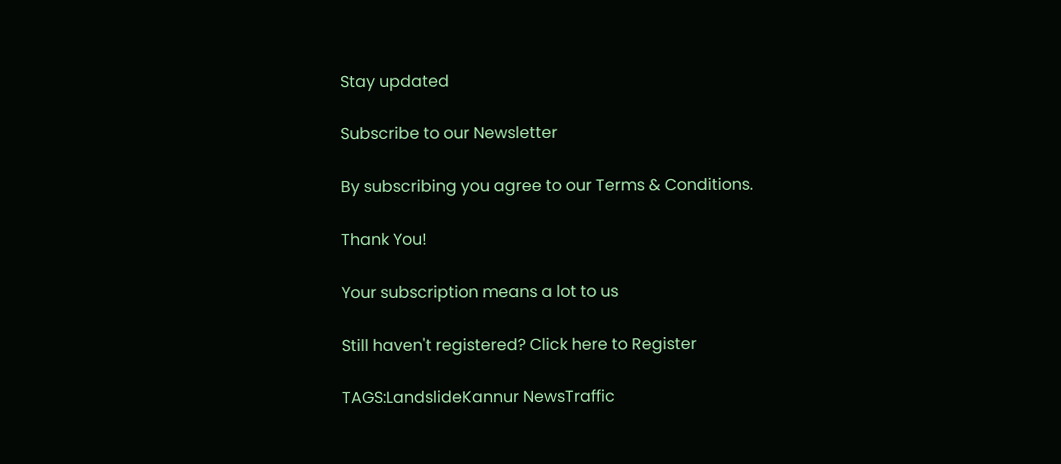Stay updated

Subscribe to our Newsletter

By subscribing you agree to our Terms & Conditions.

Thank You!

Your subscription means a lot to us

Still haven't registered? Click here to Register

TAGS:LandslideKannur NewsTraffic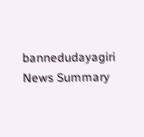bannedudayagiri
News Summary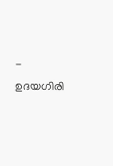- ഉദയഗിരി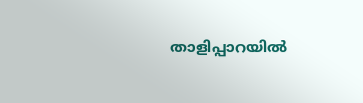താളിപ്പാറയില്‍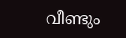വീണ്ടും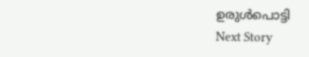ഉരുള്‍പൊട്ടി
Next Story